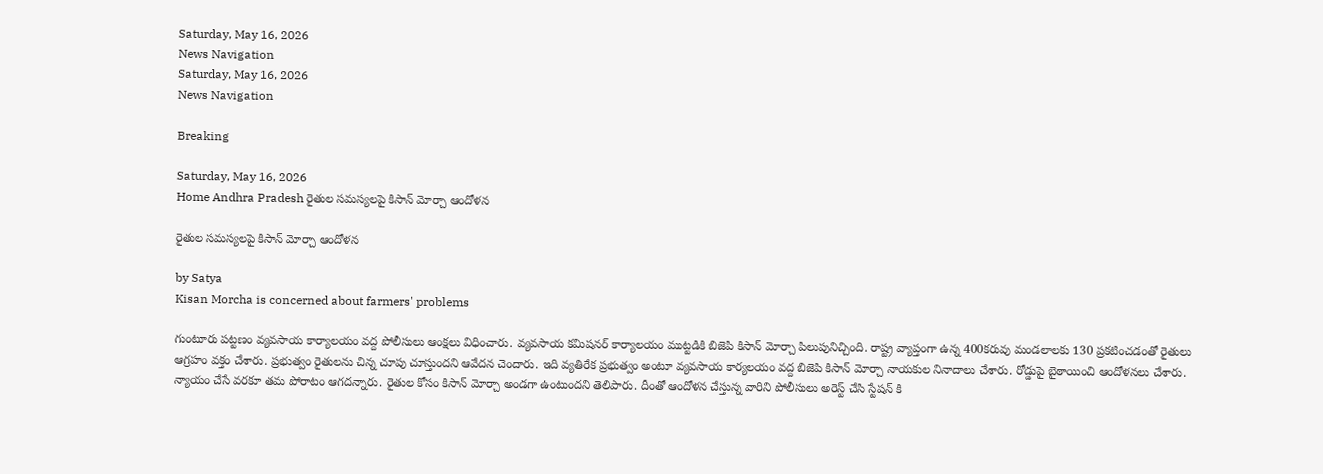Saturday, May 16, 2026
News Navigation
Saturday, May 16, 2026
News Navigation

Breaking

Saturday, May 16, 2026
Home Andhra Pradesh రైతుల సమస్యలపై కిసాన్‌ మోర్చా ఆందోళన

రైతుల సమస్యలపై కిసాన్‌ మోర్చా ఆందోళన

by Satya
Kisan Morcha is concerned about farmers' problems

గుంటూరు పట్టణం వ్యవసాయ కార్యాలయం వద్ద పోలీసులు ఆంక్షలు విధించారు. వ్యవసాయ కమిషనర్ కార్యాలయం ముట్టడికి బిజెపి కిసాన్ మోర్చా పిలుపునిచ్చింది. రాష్ట్ర వ్యాప్తంగా ఉన్న 400కరువు మండలాలకు 130 ప్రకటించడంతో రైతులు ఆగ్రహం వక్తం చేశారు. ప్రభుత్వం రైతులను చిన్న చూపు చూస్తుందని ఆవేదన చెందారు. ఇది వ్యతిరేక ప్రభుత్వం అంటూ వ్యవసాయ కార్యలయం వద్ద బిజెపి కిసాన్ మోర్చా నాయకుల నినాదాలు చేశారు. రోడ్డుపై బైఠాయించి ఆందోళనలు చేశారు. న్యాయం చేసే వరకూ తమ పోరాటం ఆగదన్నారు. రైతుల కోసం కిసాన్ మోర్చా అండగా ఉంటుందని తెలిపారు. దీంతో ఆందోళన చేస్తున్న వారిని పోలీసులు అరెస్ట్ చేసి స్టేషన్ కి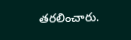తరలించారు.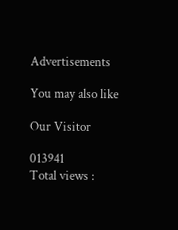Advertisements

You may also like

Our Visitor

013941
Total views :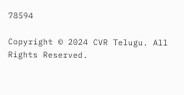78594

Copyright © 2024 CVR Telugu. All Rights Reserved.